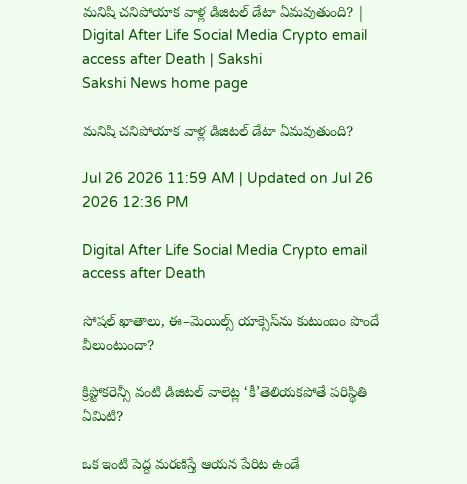మనిషి చనిపోయాక వాళ్ల డిజిటల్‌ డేటా ఏమవుతుంది? | Digital After Life Social Media Crypto email access after Death | Sakshi
Sakshi News home page

మనిషి చనిపోయాక వాళ్ల డిజిటల్‌ డేటా ఏమవుతుంది?

Jul 26 2026 11:59 AM | Updated on Jul 26 2026 12:36 PM

Digital After Life Social Media Crypto email access after Death

సోషల్‌ ఖాతాలు, ఈ–మెయిల్స్‌ యాక్సెస్‌ను కుటుంబం పొందే వీలుంటుందా?

క్రిప్టోకరెన్సీ వంటి డిజిటల్‌ వాలెట్ల ‘కీ’తెలియకపోతే పరిస్థితి ఏమిటి?

ఒక ఇంటి పెద్ద మరణిస్తే ఆయన పేరిట ఉండే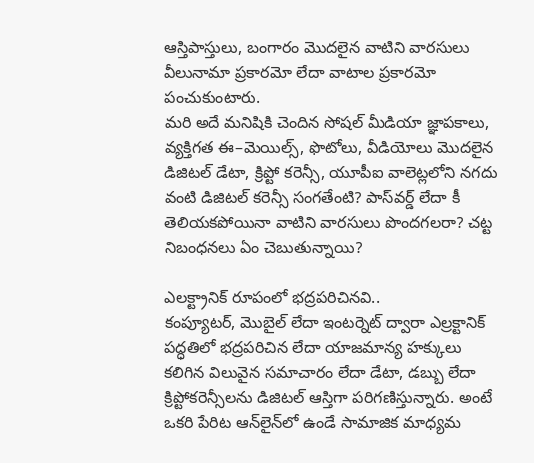ఆస్తిపాస్తులు, బంగారం మొదలైన వాటిని వారసులు వీలునామా ప్రకారమో లేదా వాటాల ప్రకారమో పంచుకుంటారు.
మరి అదే మనిషికి చెందిన సోషల్‌ మీడియా జ్ఞాపకాలు, వ్యక్తిగత ఈ–మెయిల్స్, ఫొటోలు, వీడియోలు మొదలైన డిజిటల్‌ డేటా, క్రిప్టో కరెన్సీ, యూపీఐ వాలెట్లలోని నగదు వంటి డిజిటల్‌ కరెన్సీ సంగతేంటి? పాస్‌వర్డ్‌ లేదా కీ తెలియకపోయినా వాటిని వారసులు పొందగలరా? చట్ట నిబంధనలు ఏం చెబుతున్నాయి?

ఎలక్ట్రానిక్‌ రూపంలో భద్రపరిచినవి..
కంప్యూటర్, మొబైల్‌ లేదా ఇంటర్నెట్‌ ద్వారా ఎల్రక్టానిక్‌ పద్ధతిలో భద్రపరిచిన లేదా యాజమాన్య హక్కులు కలిగిన విలువైన సమాచారం లేదా డేటా, డబ్బు లేదా క్రిప్టోకరెన్సీలను డిజిటల్‌ ఆస్తిగా పరిగణిస్తున్నారు. అంటే ఒకరి పేరిట ఆన్‌లైన్‌లో ఉండే సామాజిక మాధ్యమ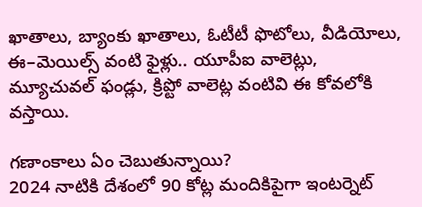ఖాతాలు, బ్యాంకు ఖాతాలు, ఓటీటీ ఫొటోలు, వీడియోలు, ఈ–మెయిల్స్‌ వంటి ఫైళ్లు.. యూపీఐ వాలెట్లు, మ్యూచువల్‌ ఫండ్లు, క్రిప్టో వాలెట్ల వంటివి ఈ కోవలోకి వస్తాయి.

గణాంకాలు ఏం చెబుతున్నాయి?
2024 నాటికి దేశంలో 90 కోట్ల మందికిపైగా ఇంటర్నెట్‌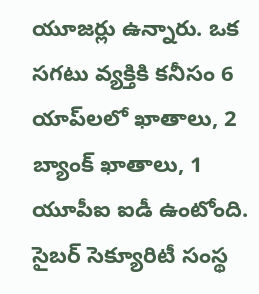యూజర్లు ఉన్నారు. ఒక సగటు వ్యక్తికి కనీసం 6 యాప్‌లలో ఖాతాలు, 2 బ్యాంక్‌ ఖాతాలు, 1 యూపీఐ ఐడీ ఉంటోంది. సైబర్‌ సెక్యూరిటీ సంస్థ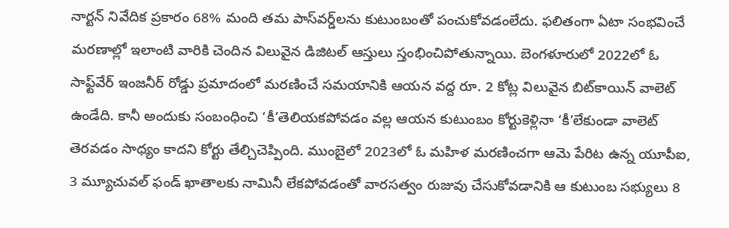నార్టన్‌ నివేదిక ప్రకారం 68% మంది తమ పాస్‌వర్డ్‌లను కుటుంబంతో పంచుకోవడంలేదు. ఫలితంగా ఏటా సంభవించే మరణాల్లో ఇలాంటి వారికి చెందిన విలువైన డిజిటల్‌ ఆస్తులు స్తంభించిపోతున్నాయి. బెంగళూరులో 2022లో ఓ సాఫ్ట్‌వేర్‌ ఇంజనీర్‌ రోడ్డు ప్రమాదంలో మరణించే సమయానికి ఆయన వద్ద రూ. 2 కోట్ల విలువైన బిట్‌కాయిన్‌ వాలెట్‌ ఉండేది. కానీ అందుకు సంబంధించి ‘కీ’తెలియకపోవడం వల్ల ఆయన కుటుంబం కోర్టుకెళ్లినా ‘కీ’లేకుండా వాలెట్‌ తెరవడం సాధ్యం కాదని కోర్టు తేల్చిచెప్పింది. ముంబైలో 2023లో ఓ మహిళ మరణించగా ఆమె పేరిట ఉన్న యూపీఐ, 3 మ్యూచువల్‌ ఫండ్‌ ఖాతాలకు నామినీ లేకపోవడంతో వారసత్వం రుజువు చేసుకోవడానికి ఆ కుటుంబ సభ్యులు 8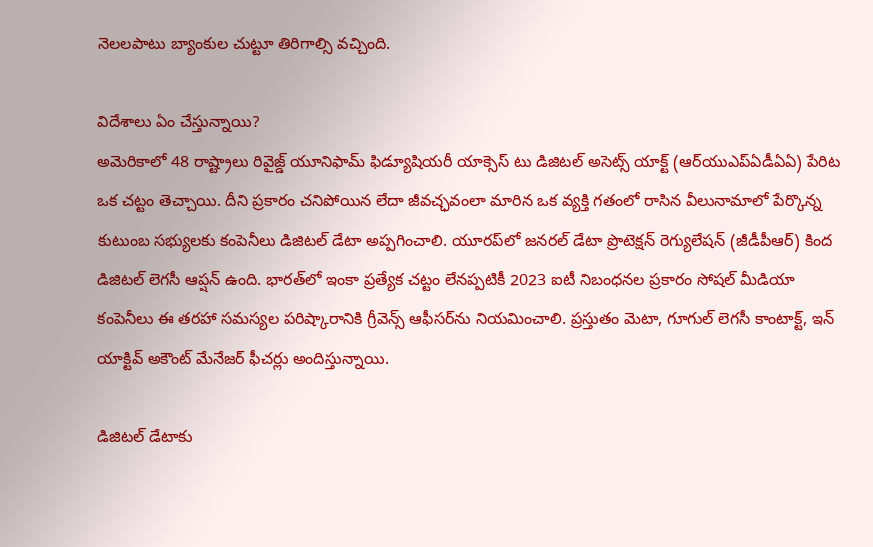నెలలపాటు బ్యాంకుల చుట్టూ తిరిగాల్సి వచ్చింది.

విదేశాలు ఏం చేస్తున్నాయి?
అమెరికాలో 48 రాష్ట్రాలు రివైజ్డ్‌ యూనిఫామ్‌ ఫిడ్యూషియరీ యాక్సెస్‌ టు డిజిటల్‌ అసెట్స్‌ యాక్ట్‌ (ఆర్‌యుఎప్‌ఏడీఏఏ) పేరిట ఒక చట్టం తెచ్చాయి. దీని ప్రకారం చనిపోయిన లేదా జీవచ్ఛవంలా మారిన ఒక వ్యక్తి గతంలో రాసిన వీలునామాలో పేర్కొన్న కుటుంబ సభ్యులకు కంపెనీలు డిజిటల్‌ డేటా అప్పగించాలి. యూరప్‌లో జనరల్‌ డేటా ప్రొటెక్షన్‌ రెగ్యులేషన్‌ (జీడీపీఆర్‌) కింద డిజిటల్‌ లెగసీ ఆప్షన్‌ ఉంది. భారత్‌లో ఇంకా ప్రత్యేక చట్టం లేనప్పటికీ 2023 ఐటీ నిబంధనల ప్రకారం సోషల్‌ మీడియా కంపెనీలు ఈ తరహా సమస్యల పరిష్కారానికి గ్రీవెన్స్‌ ఆఫీసర్‌ను నియమించాలి. ప్రస్తుతం మెటా, గూగుల్‌ లెగసీ కాంటాక్ట్, ఇన్‌ యాక్టివ్‌ అకౌంట్‌ మేనేజర్‌ ఫీచర్లు అందిస్తున్నాయి.

డిజిటల్‌ డేటాకు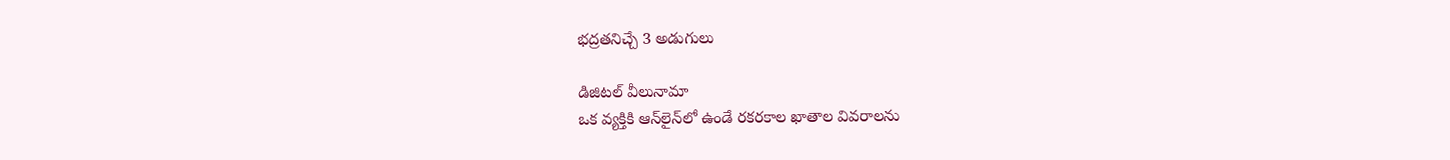భద్రతనిచ్చే 3 అడుగులు

డిజిటల్‌ వీలునామా
ఒక వ్యక్తికి ఆన్‌లైన్‌లో ఉండే రకరకాల ఖాతాల వివరాలను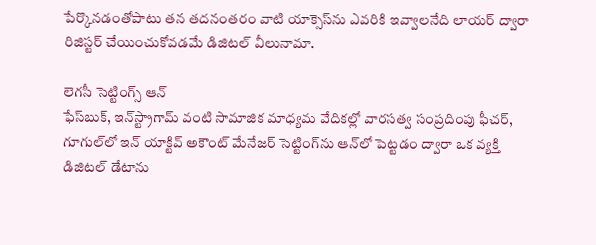పేర్కొనడంతోపాటు తన తదనంతరం వాటి యాక్సెస్‌ను ఎవరికి ఇవ్వాలనేది లాయర్‌ ద్వారా రిజిస్టర్‌ చేయించుకోవడమే డిజిటల్‌ వీలునామా.

లెగసీ సెట్టింగ్స్‌ ఆన్‌
ఫేస్‌బుక్, ఇన్‌స్ట్రాగామ్‌ వంటి సామాజిక మాధ్యమ వేదికల్లో వారసత్వ సంప్రదింపు ఫీచర్, గూగుల్‌లో ఇన్‌ యాక్టివ్‌ అకౌంట్‌ మేనేజర్‌ సెట్టింగ్‌ను ఆన్‌లో పెట్టడం ద్వారా ఒక వ్యక్తి డిజిటల్‌ డేటాను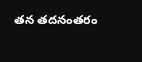తన తదనంతరం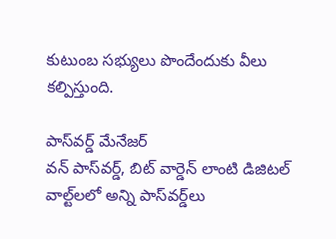కుటుంబ సభ్యులు పొందేందుకు వీలు కల్పిస్తుంది.

పాస్‌వర్డ్‌ మేనేజర్‌
వన్‌ పాస్‌వర్డ్, బిట్‌ వార్డెన్‌ లాంటి డిజిటల్‌ వాల్ట్‌లలో అన్ని పాస్‌వర్డ్‌లు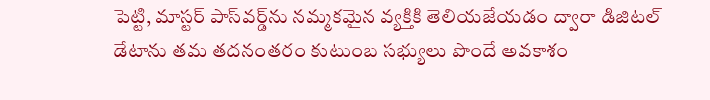పెట్టి, మాస్టర్‌ పాస్‌వర్డ్‌ను నమ్మకమైన వ్యక్తికి తెలియజేయడం ద్వారా డిజిటల్‌ డేటాను తమ తదనంతరం కుటుంబ సభ్యులు పొందే అవకాశం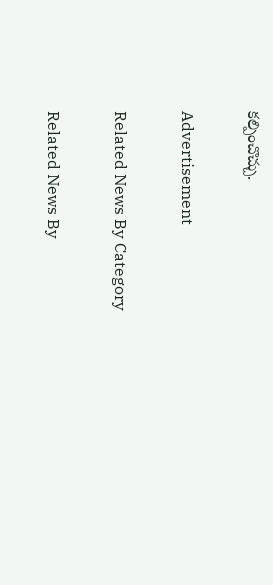కల్పించొచ్చు.

Advertisement

Related News By Category

Related News By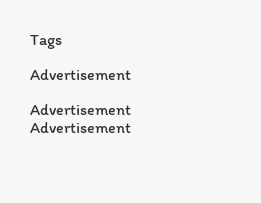Tags

Advertisement

Advertisement
Advertisement